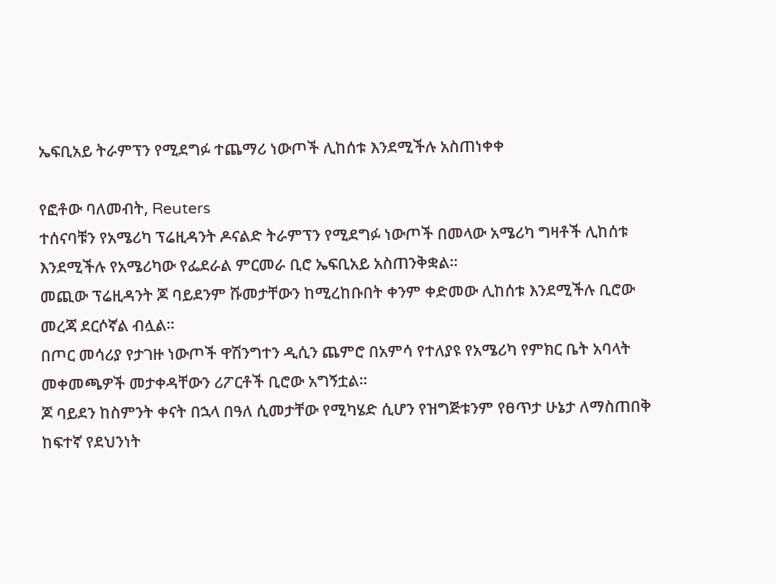ኤፍቢአይ ትራምፕን የሚደግፉ ተጨማሪ ነውጦች ሊከሰቱ እንደሚችሉ አስጠነቀቀ

የፎቶው ባለመብት, Reuters
ተሰናባቹን የአሜሪካ ፕሬዚዳንት ዶናልድ ትራምፕን የሚደግፉ ነውጦች በመላው አሜሪካ ግዛቶች ሊከሰቱ እንደሚችሉ የአሜሪካው የፌደራል ምርመራ ቢሮ ኤፍቢአይ አስጠንቅቋል።
መጪው ፕሬዚዳንት ጆ ባይደንም ሹመታቸውን ከሚረከቡበት ቀንም ቀድመው ሊከሰቱ እንደሚችሉ ቢሮው መረጃ ደርሶኛል ብሏል።
በጦር መሳሪያ የታገዙ ነውጦች ዋሽንግተን ዲሲን ጨምሮ በአምሳ የተለያዩ የአሜሪካ የምክር ቤት አባላት መቀመጫዎች መታቀዳቸውን ሪፖርቶች ቢሮው አግኝቷል።
ጆ ባይደን ከስምንት ቀናት በኋላ በዓለ ሲመታቸው የሚካሄድ ሲሆን የዝግጅቱንም የፀጥታ ሁኔታ ለማስጠበቅ ከፍተኛ የደህንነት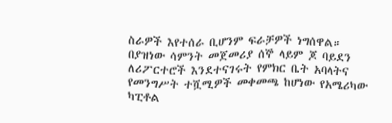ስራዎች እየተሰራ ቢሆንም ፍራቻዎች ነግሰዋል።
በያዝነው ሳምንት መጀመሪያ ሰኞ ላይም ጆ ባይደን ለሪፖርተሮች እንደተናገሩት የምክር ቤት አባላትና የመንግሥት ተሿሚዎች መቀመጫ ከሆነው የአሜሪካው ካፒቶል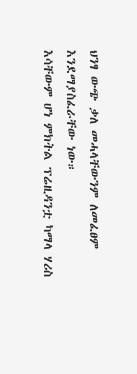ህንፃ ውጭ ቃለ መሓላቸውንም ለመፈፀም እንደማያስፈራቸው ነው።
እሳቸውም ሆነ ምክትል ፕሬዚዳንቷ ካማላ ሃሪስ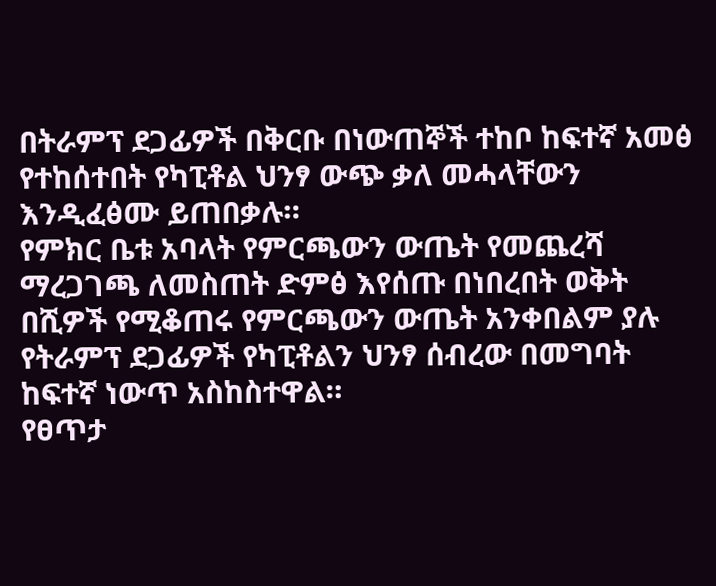በትራምፕ ደጋፊዎች በቅርቡ በነውጠኞች ተከቦ ከፍተኛ አመፅ የተከሰተበት የካፒቶል ህንፃ ውጭ ቃለ መሓላቸውን እንዲፈፅሙ ይጠበቃሉ።
የምክር ቤቱ አባላት የምርጫውን ውጤት የመጨረሻ ማረጋገጫ ለመስጠት ድምፅ እየሰጡ በነበረበት ወቅት በሺዎች የሚቆጠሩ የምርጫውን ውጤት አንቀበልም ያሉ የትራምፕ ደጋፊዎች የካፒቶልን ህንፃ ሰብረው በመግባት ከፍተኛ ነውጥ አስከስተዋል።
የፀጥታ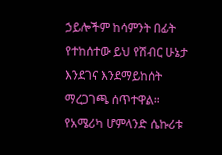ኃይሎችም ከሳምንት በፊት የተከሰተው ይህ የሽብር ሁኔታ እንደገና እንደማይከሰት ማረጋገጫ ሰጥተዋል።
የአሜሪካ ሆምላንድ ሴኩሪቱ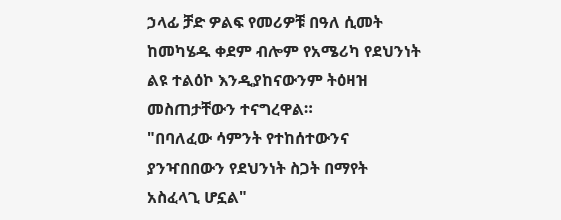ኃላፊ ቻድ ዎልፍ የመሪዎቹ በዓለ ሲመት ከመካሄዱ ቀደም ብሎም የአሜሪካ የደህንነት ልዩ ተልዕኮ እንዲያከናውንም ትዕዛዝ መስጠታቸውን ተናግረዋል።
"በባለፈው ሳምንት የተከሰተውንና ያንዣበበውን የደህንነት ስጋት በማየት አስፈላጊ ሆኗል"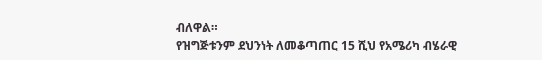ብለዋል።
የዝግጅቱንም ደህንነት ለመቆጣጠር 15 ሺህ የአሜሪካ ብሄራዊ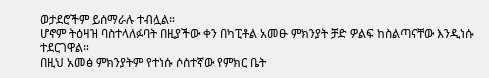ወታደሮችም ይሰማራሉ ተብሏል።
ሆኖም ትዕዛዝ ባስተላለፉባት በዚያችው ቀን በካፒቶል አመፁ ምክንያት ቻድ ዎልፍ ከስልጣናቸው እንዲነሱ ተደርገዋል።
በዚህ አመፅ ምክንያትም የተነሱ ሶስተኛው የምክር ቤት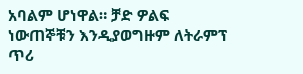አባልም ሆነዋል። ቻድ ዎልፍ ነውጠኞቹን እንዲያወግዙም ለትራምፕ ጥሪ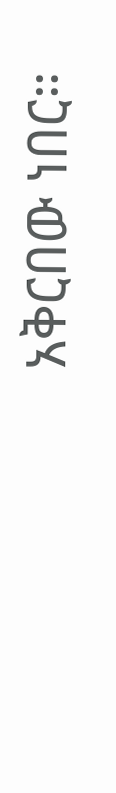አቅርበው ነበር።